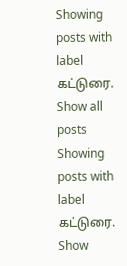Showing posts with label கட்டுரை. Show all posts
Showing posts with label கட்டுரை. Show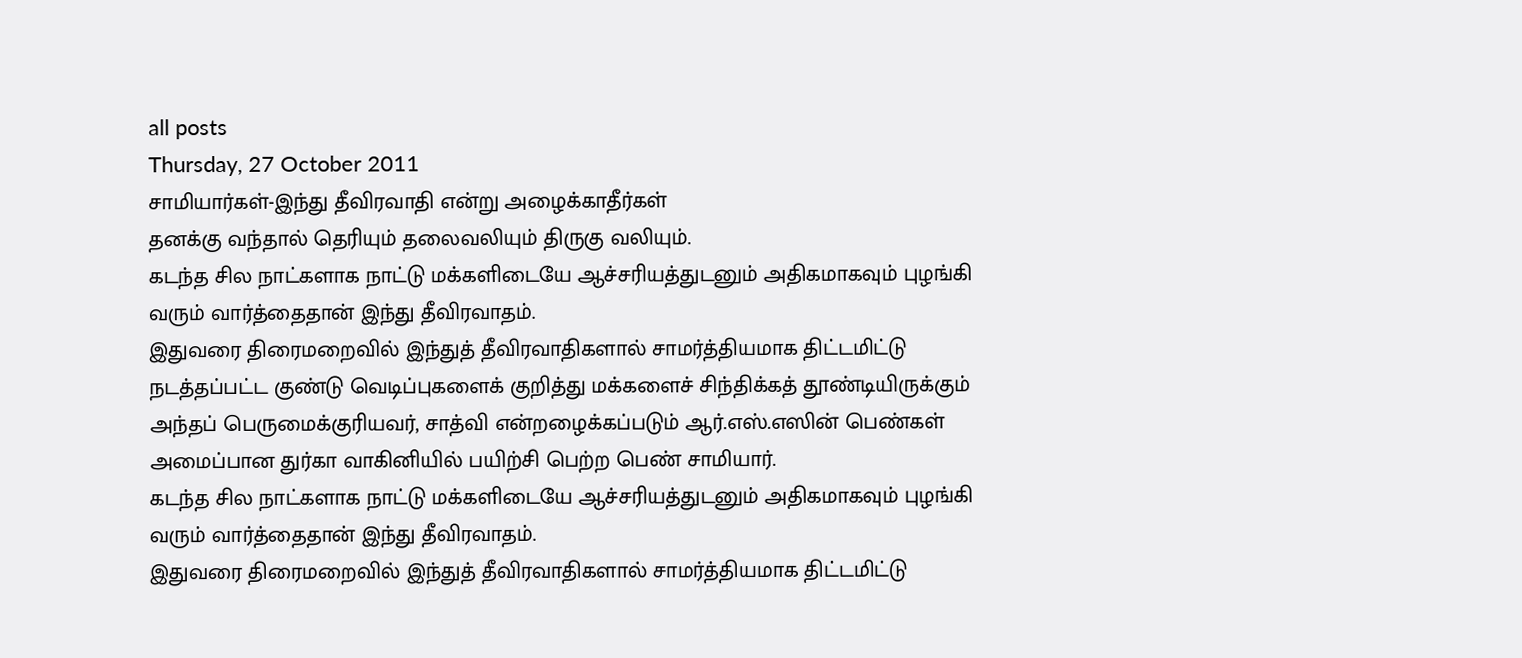all posts
Thursday, 27 October 2011
சாமியார்கள்-இந்து தீவிரவாதி என்று அழைக்காதீர்கள்
தனக்கு வந்தால் தெரியும் தலைவலியும் திருகு வலியும்.
கடந்த சில நாட்களாக நாட்டு மக்களிடையே ஆச்சரியத்துடனும் அதிகமாகவும் புழங்கி வரும் வார்த்தைதான் இந்து தீவிரவாதம்.
இதுவரை திரைமறைவில் இந்துத் தீவிரவாதிகளால் சாமர்த்தியமாக திட்டமிட்டு நடத்தப்பட்ட குண்டு வெடிப்புகளைக் குறித்து மக்களைச் சிந்திக்கத் தூண்டியிருக்கும் அந்தப் பெருமைக்குரியவர், சாத்வி என்றழைக்கப்படும் ஆர்.எஸ்.எஸின் பெண்கள் அமைப்பான துர்கா வாகினியில் பயிற்சி பெற்ற பெண் சாமியார்.
கடந்த சில நாட்களாக நாட்டு மக்களிடையே ஆச்சரியத்துடனும் அதிகமாகவும் புழங்கி வரும் வார்த்தைதான் இந்து தீவிரவாதம்.
இதுவரை திரைமறைவில் இந்துத் தீவிரவாதிகளால் சாமர்த்தியமாக திட்டமிட்டு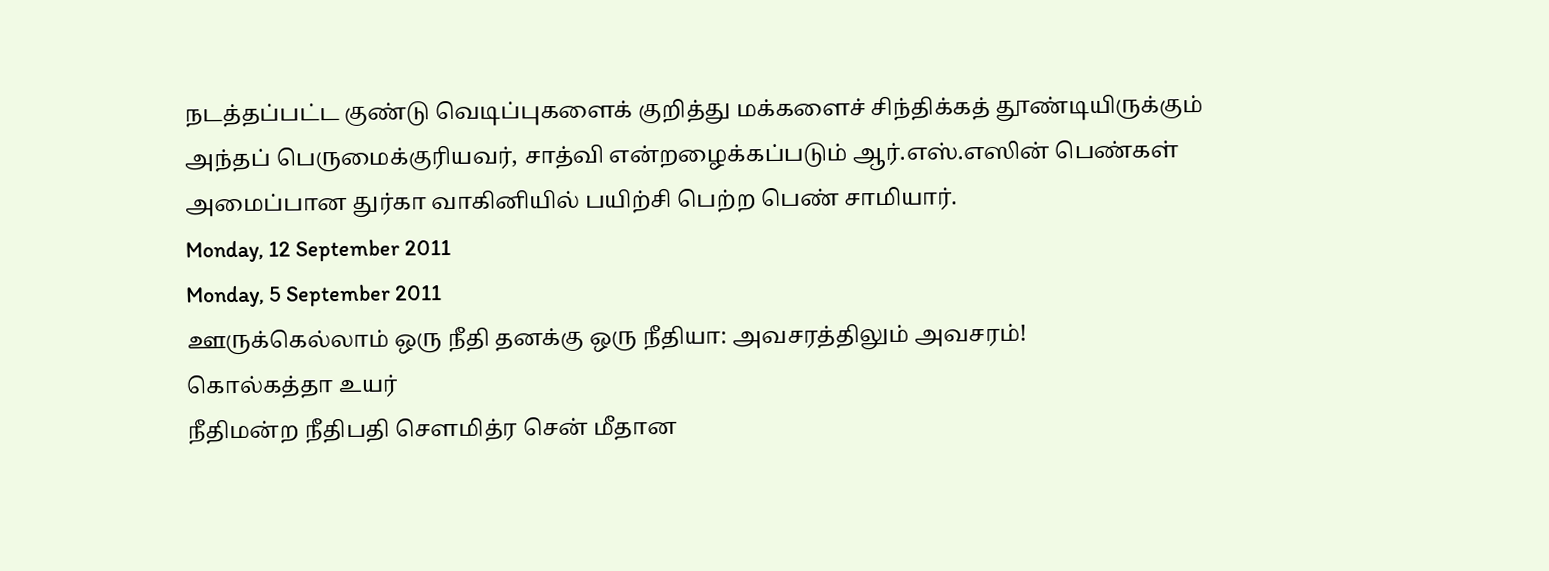நடத்தப்பட்ட குண்டு வெடிப்புகளைக் குறித்து மக்களைச் சிந்திக்கத் தூண்டியிருக்கும் அந்தப் பெருமைக்குரியவர், சாத்வி என்றழைக்கப்படும் ஆர்.எஸ்.எஸின் பெண்கள் அமைப்பான துர்கா வாகினியில் பயிற்சி பெற்ற பெண் சாமியார்.
Monday, 12 September 2011
Monday, 5 September 2011
ஊருக்கெல்லாம் ஒரு நீதி தனக்கு ஒரு நீதியா: அவசரத்திலும் அவசரம்!
கொல்கத்தா உயர்
நீதிமன்ற நீதிபதி சௌமித்ர சென் மீதான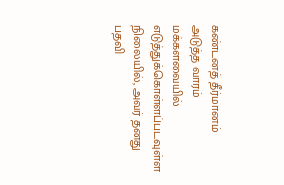கண்டனத் தீர்மானம் அடுத்த வாரம்
மக்களவையில் எடுத்துக்கொள்ளப்படவுள்ள நிலையில், அவர் தனது பதவி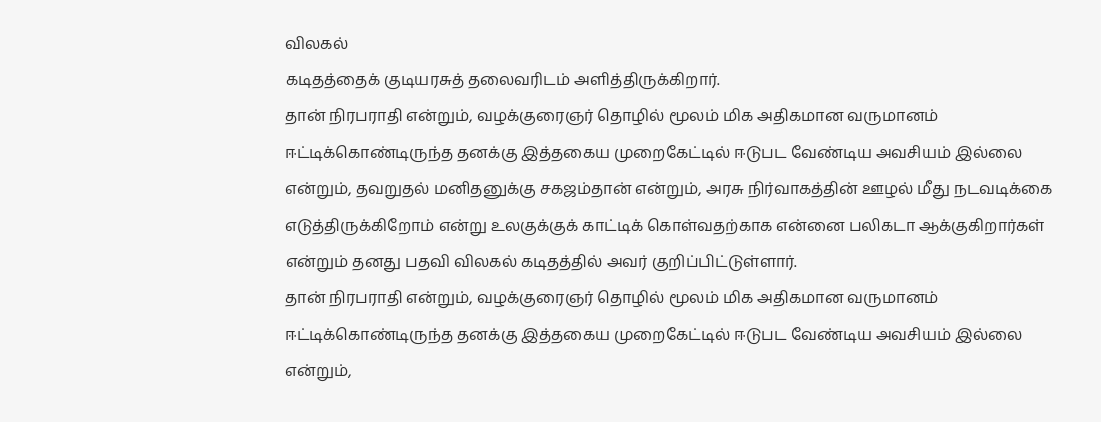விலகல்
கடிதத்தைக் குடியரசுத் தலைவரிடம் அளித்திருக்கிறார்.
தான் நிரபராதி என்றும், வழக்குரைஞர் தொழில் மூலம் மிக அதிகமான வருமானம் ஈட்டிக்கொண்டிருந்த தனக்கு இத்தகைய முறைகேட்டில் ஈடுபட வேண்டிய அவசியம் இல்லை என்றும், தவறுதல் மனிதனுக்கு சகஜம்தான் என்றும், அரசு நிர்வாகத்தின் ஊழல் மீது நடவடிக்கை எடுத்திருக்கிறோம் என்று உலகுக்குக் காட்டிக் கொள்வதற்காக என்னை பலிகடா ஆக்குகிறார்கள் என்றும் தனது பதவி விலகல் கடிதத்தில் அவர் குறிப்பிட்டுள்ளார்.
தான் நிரபராதி என்றும், வழக்குரைஞர் தொழில் மூலம் மிக அதிகமான வருமானம் ஈட்டிக்கொண்டிருந்த தனக்கு இத்தகைய முறைகேட்டில் ஈடுபட வேண்டிய அவசியம் இல்லை என்றும்,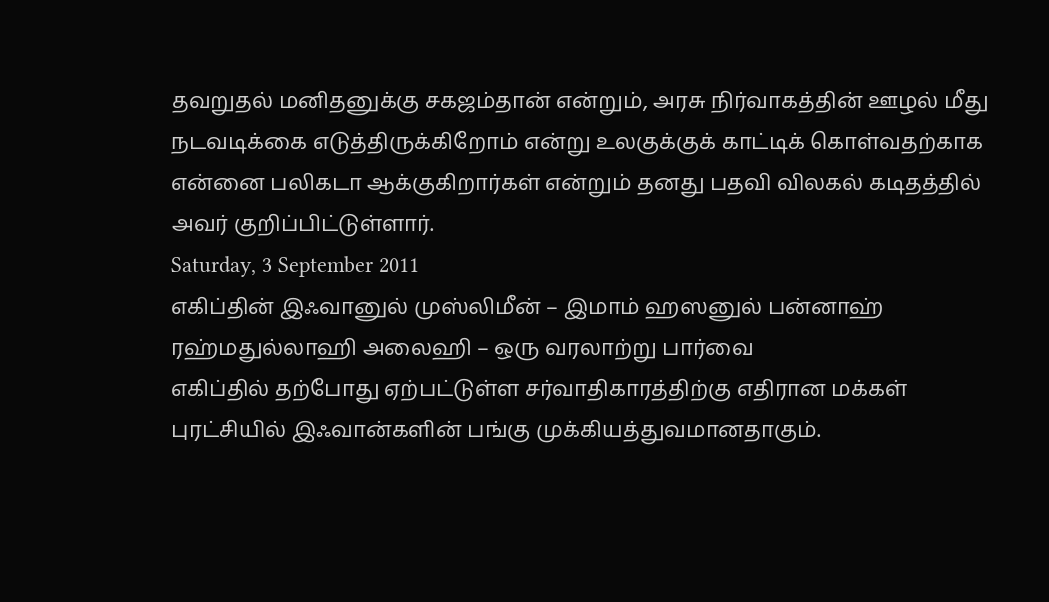தவறுதல் மனிதனுக்கு சகஜம்தான் என்றும், அரசு நிர்வாகத்தின் ஊழல் மீது நடவடிக்கை எடுத்திருக்கிறோம் என்று உலகுக்குக் காட்டிக் கொள்வதற்காக என்னை பலிகடா ஆக்குகிறார்கள் என்றும் தனது பதவி விலகல் கடிதத்தில் அவர் குறிப்பிட்டுள்ளார்.
Saturday, 3 September 2011
எகிப்தின் இஃவானுல் முஸ்லிமீன் – இமாம் ஹஸனுல் பன்னாஹ் ரஹ்மதுல்லாஹி அலைஹி – ஒரு வரலாற்று பார்வை
எகிப்தில் தற்போது ஏற்பட்டுள்ள சர்வாதிகாரத்திற்கு எதிரான மக்கள் புரட்சியில் இஃவான்களின் பங்கு முக்கியத்துவமானதாகும்.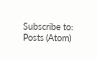Subscribe to:
Posts (Atom)